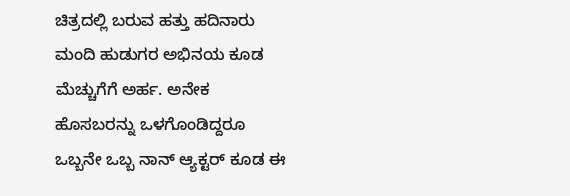ಚಿತ್ರದಲ್ಲಿ ಬರುವ ಹತ್ತು ಹದಿನಾರು ಮಂದಿ ಹುಡುಗರ ಅಭಿನಯ ಕೂಡ ಮೆಚ್ಚುಗೆಗೆ ಅರ್ಹ. ಅನೇಕ ಹೊಸಬರನ್ನು ಒಳಗೊಂಡಿದ್ದರೂ ಒಬ್ಬನೇ ಒಬ್ಬ ನಾನ್ ಆ್ಯಕ್ಟರ್ ಕೂಡ ಈ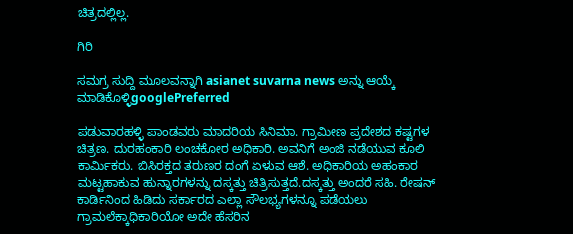ಚಿತ್ರದಲ್ಲಿಲ್ಲ.

ಗಿರಿ

ಸಮಗ್ರ ಸುದ್ದಿ ಮೂಲವನ್ನಾಗಿ asianet suvarna news ಅನ್ನು ಆಯ್ಕೆ ಮಾಡಿಕೊಳ್ಳಿgooglePreferred

ಪಡುವಾರಹಳ್ಳಿ ಪಾಂಡವರು ಮಾದರಿಯ ಸಿನಿಮಾ. ಗ್ರಾಮೀಣ ಪ್ರದೇಶದ ಕಷ್ಟಗಳ ಚಿತ್ರಣ. ದುರಹಂಕಾರಿ ಲಂಚಕೋರ ಅಧಿಕಾರಿ. ಅವನಿಗೆ ಅಂಜಿ ನಡೆಯುವ ಕೂಲಿ ಕಾರ್ಮಿಕರು. ಬಿಸಿರಕ್ತದ ತರುಣರ ದಂಗೆ ಏಳುವ ಆಶೆ. ಅಧಿಕಾರಿಯ ಅಹಂಕಾರ ಮಟ್ಟಹಾಕುವ ಹುನ್ನಾರಗಳನ್ನು ದಸ್ಕತ್ತು ಚಿತ್ರಿಸುತ್ತದೆ.ದಸ್ಕತ್ತು ಅಂದರೆ ಸಹಿ. ರೇಷನ್ ಕಾರ್ಡಿನಿಂದ ಹಿಡಿದು ಸರ್ಕಾರದ ಎಲ್ಲಾ ಸೌಲಭ್ಯಗಳನ್ನೂ ಪಡೆಯಲು ಗ್ರಾಮಲೆಕ್ಕಾಧಿಕಾರಿಯೋ ಅದೇ ಹೆಸರಿನ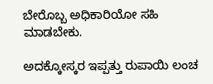ಬೇರೊಬ್ಬ ಅಧಿಕಾರಿಯೋ ಸಹಿ ಮಾಡಬೇಕು.

ಅದಕ್ಕೋಸ್ಕರ ಇಪ್ಪತ್ತು ರುಪಾಯಿ ಲಂಚ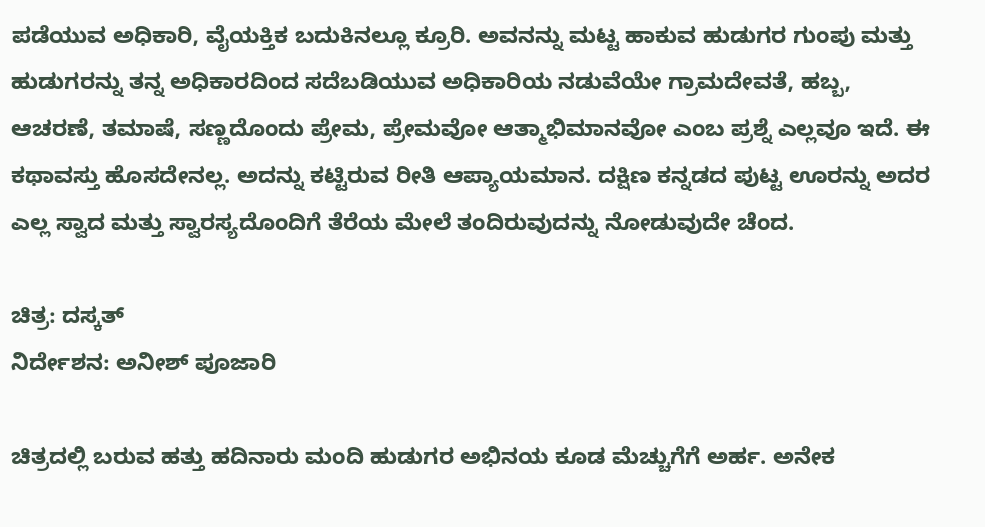ಪಡೆಯುವ ಅಧಿಕಾರಿ, ವೈಯಕ್ತಿಕ ಬದುಕಿನಲ್ಲೂ ಕ್ರೂರಿ. ಅವನನ್ನು ಮಟ್ಟ ಹಾಕುವ ಹುಡುಗರ ಗುಂಪು ಮತ್ತು ಹುಡುಗರನ್ನು ತನ್ನ ಅಧಿಕಾರದಿಂದ ಸದೆಬಡಿಯುವ ಅಧಿಕಾರಿಯ ನಡುವೆಯೇ ಗ್ರಾಮದೇವತೆ, ಹಬ್ಬ, ಆಚರಣೆ, ತಮಾಷೆ, ಸಣ್ಣದೊಂದು ಪ್ರೇಮ, ಪ್ರೇಮವೋ ಆತ್ಮಾಭಿಮಾನವೋ ಎಂಬ ಪ್ರಶ್ನೆ ಎಲ್ಲವೂ ಇದೆ. ಈ ಕಥಾವಸ್ತು ಹೊಸದೇನಲ್ಲ. ಅದನ್ನು ಕಟ್ಟಿರುವ ರೀತಿ ಆಪ್ಯಾಯಮಾನ. ದಕ್ಷಿಣ ಕನ್ನಡದ ಪುಟ್ಟ ಊರನ್ನು ಅದರ ಎಲ್ಲ ಸ್ವಾದ ಮತ್ತು ಸ್ವಾರಸ್ಯದೊಂದಿಗೆ ತೆರೆಯ ಮೇಲೆ ತಂದಿರುವುದನ್ನು ನೋಡುವುದೇ ಚೆಂದ.

ಚಿತ್ರ: ದಸ್ಕತ್
ನಿರ್ದೇಶನ: ಅನೀಶ್ ಪೂಜಾರಿ

ಚಿತ್ರದಲ್ಲಿ ಬರುವ ಹತ್ತು ಹದಿನಾರು ಮಂದಿ ಹುಡುಗರ ಅಭಿನಯ ಕೂಡ ಮೆಚ್ಚುಗೆಗೆ ಅರ್ಹ. ಅನೇಕ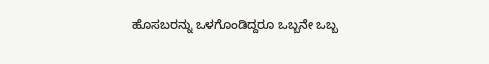ಹೊಸಬರನ್ನು ಒಳಗೊಂಡಿದ್ದರೂ ಒಬ್ಬನೇ ಒಬ್ಬ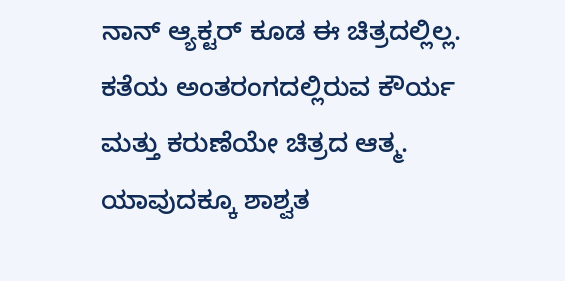ನಾನ್ ಆ್ಯಕ್ಟರ್ ಕೂಡ ಈ ಚಿತ್ರದಲ್ಲಿಲ್ಲ. ಕತೆಯ ಅಂತರಂಗದಲ್ಲಿರುವ ಕೌರ್ಯ ಮತ್ತು ಕರುಣೆಯೇ ಚಿತ್ರದ ಆತ್ಮ. ಯಾವುದಕ್ಕೂ ಶಾಶ್ವತ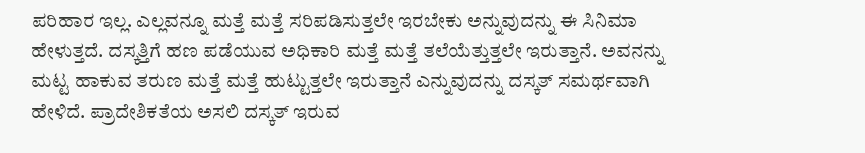ಪರಿಹಾರ ಇಲ್ಲ. ಎಲ್ಲವನ್ನೂ ಮತ್ತೆ ಮತ್ತೆ ಸರಿಪಡಿಸುತ್ತಲೇ ಇರಬೇಕು ಅನ್ನುವುದನ್ನು ಈ ಸಿನಿಮಾ ಹೇಳುತ್ತದೆ. ದಸ್ಕತ್ತಿಗೆ ಹಣ ಪಡೆಯುವ ಅಧಿಕಾರಿ ಮತ್ತೆ ಮತ್ತೆ ತಲೆಯೆತ್ತುತ್ತಲೇ ಇರುತ್ತಾನೆ. ಅವನನ್ನು ಮಟ್ಟ ಹಾಕುವ ತರುಣ ಮತ್ತೆ ಮತ್ತೆ ಹುಟ್ಟುತ್ತಲೇ ಇರುತ್ತಾನೆ ಎನ್ನುವುದನ್ನು ದಸ್ಕತ್ ಸಮರ್ಥವಾಗಿ ಹೇಳಿದೆ. ಪ್ರಾದೇಶಿಕತೆಯ ಅಸಲಿ ದಸ್ಕತ್ ಇರುವ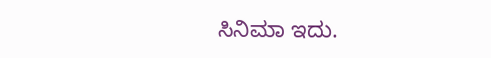ಸಿನಿಮಾ ಇದು.